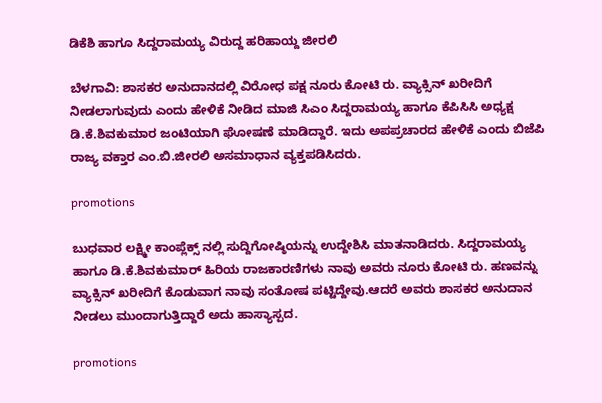ಡಿಕೆಶಿ ಹಾಗೂ ಸಿದ್ದರಾಮಯ್ಯ ವಿರುದ್ದ ಹರಿಹಾಯ್ದ ಜೀರಲಿ

ಬೆಳಗಾವಿ: ಶಾಸಕರ ಅನುದಾನದಲ್ಲಿ ವಿರೋಧ ಪಕ್ಷ ನೂರು ಕೋಟಿ ರು. ವ್ಯಾಕ್ಸಿನ್ ಖರೀದಿಗೆ ನೀಡಲಾಗುವುದು ಎಂದು ಹೇಳಿಕೆ ನೀಡಿದ ಮಾಜಿ ಸಿಎಂ ಸಿದ್ದರಾಮಯ್ಯ ಹಾಗೂ ಕೆಪಿಸಿಸಿ ಅಧ್ಯಕ್ಷ ಡಿ.ಕೆ.ಶಿವಕುಮಾರ ಜಂಟಿಯಾಗಿ ಘೋಷಣೆ‌ ಮಾಡಿದ್ದಾರೆ. ಇದು ಅಪಪ್ರಚಾರದ ಹೇಳಿಕೆ ಎಂದು ಬಿಜೆಪಿ ರಾಜ್ಯ ವಕ್ತಾರ ಎಂ.ಬಿ.ಜೀರಲಿ ಅಸಮಾಧಾನ ವ್ಯಕ್ತಪಡಿಸಿದರು.

promotions

ಬುಧವಾರ ಲಕ್ಷ್ಮೀ ಕಾಂಪ್ಲೆಕ್ಸ್ ನಲ್ಲಿ ಸುದ್ದಿಗೋಷ್ಠಿಯನ್ನು ಉದ್ದೇಶಿಸಿ ಮಾತನಾಡಿದರು. ಸಿದ್ದರಾಮಯ್ಯ ಹಾಗೂ ಡಿ.ಕೆ.ಶಿವಕುಮಾರ್ ಹಿರಿಯ ರಾಜಕಾರಣಿಗಳು ನಾವು ಅವರು ನೂರು ಕೋಟಿ ರು. ಹಣವನ್ನು ವ್ಯಾಕ್ಸಿನ್ ‌ಖರೀದಿಗೆ ಕೊಡುವಾಗ ನಾವು ಸಂತೋಷ ಪಟ್ಟಿದ್ದೇವು.ಆದರೆ ಅವರು ಶಾಸಕರ ಅನುದಾನ ನೀಡಲು ಮುಂದಾಗುತ್ತಿದ್ದಾರೆ ಅದು ಹಾಸ್ಯಾಸ್ಪದ.

promotions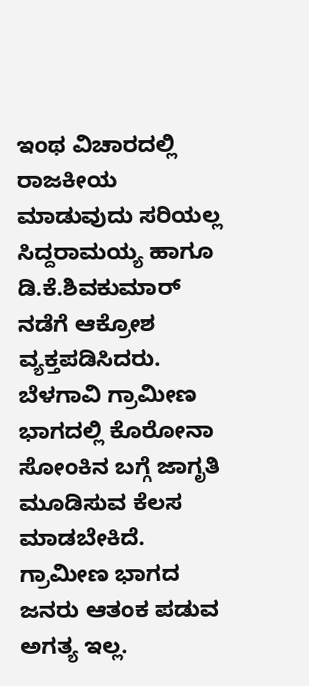ಇಂಥ ವಿಚಾರದಲ್ಲಿ ರಾಜಕೀಯ ಮಾಡುವುದು ಸರಿಯಲ್ಲ ಸಿದ್ದರಾಮಯ್ಯ ಹಾಗೂ ಡಿ.ಕೆ.ಶಿವಕುಮಾರ್ ನಡೆಗೆ ಆಕ್ರೋಶ ವ್ಯಕ್ತಪಡಿಸಿದರು. ಬೆಳಗಾವಿ ಗ್ರಾಮೀಣ ಭಾಗದಲ್ಲಿ ಕೊರೋನಾ ಸೋಂಕಿನ ಬಗ್ಗೆ ಜಾಗೃತಿ ಮೂಡಿಸುವ ಕೆಲಸ ಮಾಡಬೇಕಿದೆ. ಗ್ರಾಮೀಣ ಭಾಗದ ಜನರು ಆತಂಕ ಪಡುವ ಅಗತ್ಯ ಇಲ್ಲ.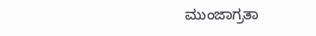ಮುಂಜಾಗ್ರತಾ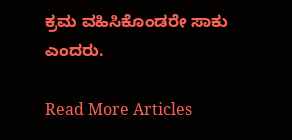ಕ್ರಮ ವಹಿಸಿಕೊಂಡರೇ ಸಾಕು ಎಂದರು.

Read More Articles